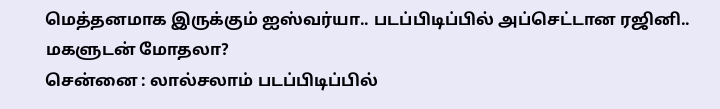மெத்தனமாக இருக்கும் ஐஸ்வர்யா.. படப்பிடிப்பில் அப்செட்டான ரஜினி.. மகளுடன் மோதலா?
சென்னை : லால்சலாம் படப்பிடிப்பில்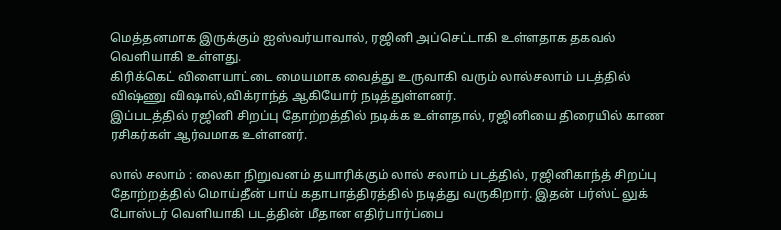மெத்தனமாக இருக்கும் ஐஸ்வர்யாவால், ரஜினி அப்செட்டாகி உள்ளதாக தகவல் வெளியாகி உள்ளது.
கிரிக்கெட் விளையாட்டை மையமாக வைத்து உருவாகி வரும் லால்சலாம் படத்தில் விஷ்ணு விஷால்,விக்ராந்த் ஆகியோர் நடித்துள்ளனர்.
இப்படத்தில் ரஜினி சிறப்பு தோற்றத்தில் நடிக்க உள்ளதால், ரஜினியை திரையில் காண ரசிகர்கள் ஆர்வமாக உள்ளனர்.

லால் சலாம் : லைகா நிறுவனம் தயாரிக்கும் லால் சலாம் படத்தில், ரஜினிகாந்த் சிறப்பு தோற்றத்தில் மொய்தீன் பாய் கதாபாத்திரத்தில் நடித்து வருகிறார். இதன் பர்ஸ்ட் லுக் போஸ்டர் வெளியாகி படத்தின் மீதான எதிர்பார்ப்பை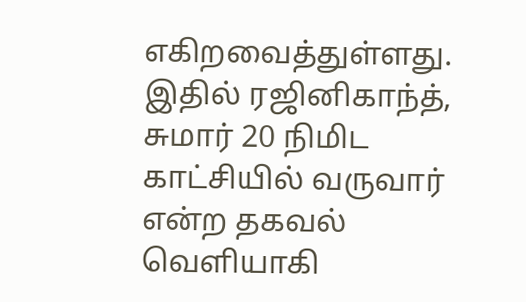எகிறவைத்துள்ளது. இதில் ரஜினிகாந்த், சுமார் 20 நிமிட காட்சியில் வருவார் என்ற தகவல் வெளியாகி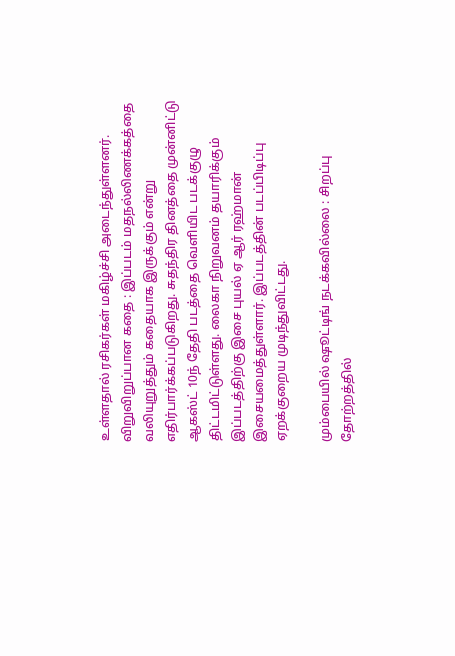உள்ளதால் ரசிகர்கள் மகிழ்ச்சி அடைந்துள்ளனர்.
விறுவிறுப்பான கதை : இப்படம் மதநல்லிணக்கத்தை வலியுறுத்தும் கதையாக இருக்கும் என்று எதிர்பார்க்கப்படுகிறது. சுதந்திர தினத்தை முன்னிட்டு ஆகஸ்ட் 10ந் தேதி படத்தை வெளியிட படக்குழு திட்டமிட்டுள்ளது. லைகா நிறுவனம் தயாரிக்கும் இப்படத்திற்கு இசை புயல் ஏ ஆர் ரஹ்மான் இசையமைத்துள்ளார். இப்படத்தின் படப்பிடிப்பு ஏறக்குறைய முடிந்துவிட்டது.

மும்பையில் ஷூட்டிங் நடக்கவில்லை : சிறப்பு தோற்றத்தில்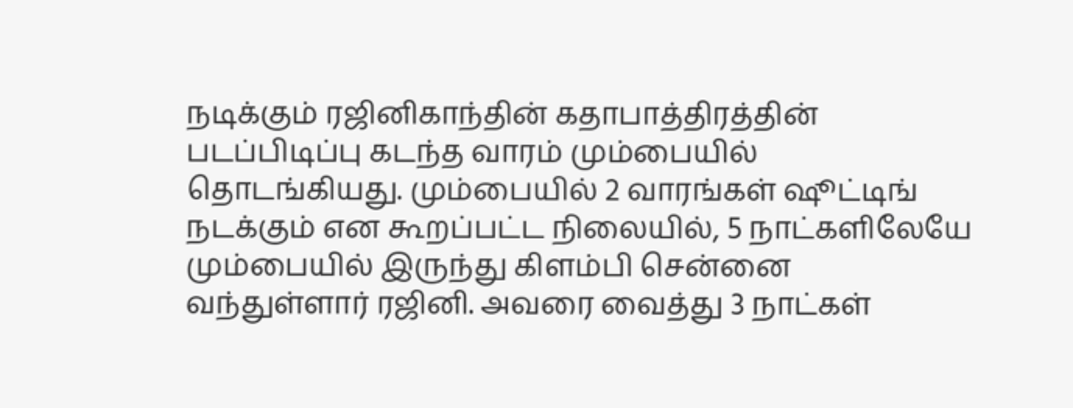நடிக்கும் ரஜினிகாந்தின் கதாபாத்திரத்தின் படப்பிடிப்பு கடந்த வாரம் மும்பையில் தொடங்கியது. மும்பையில் 2 வாரங்கள் ஷூட்டிங் நடக்கும் என கூறப்பட்ட நிலையில், 5 நாட்களிலேயே மும்பையில் இருந்து கிளம்பி சென்னை வந்துள்ளார் ரஜினி. அவரை வைத்து 3 நாட்கள்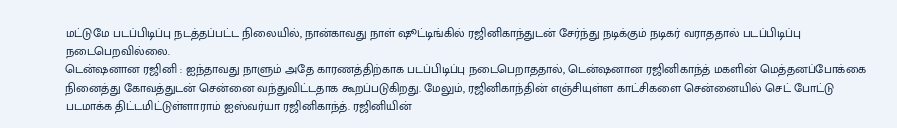மட்டுமே படப்பிடிப்பு நடத்தப்பட்ட நிலையில், நான்காவது நாள் ஷூட்டிங்கில் ரஜினிகாந்துடன் சேர்ந்து நடிக்கும் நடிகர் வராததால் படப்பிடிப்பு நடைபெறவில்லை.
டென்ஷனான ரஜினி : ஐந்தாவது நாளும் அதே காரணத்திற்காக படப்பிடிப்பு நடைபெறாததால், டென்ஷனான ரஜினிகாந்த் மகளின் மெத்தனப்போக்கை நினைத்து கோவத்துடன் சென்னை வந்துவிட்டதாக கூறப்படுகிறது. மேலும், ரஜினிகாந்தின் எஞ்சியுள்ள காட்சிகளை சென்னையில் செட் போட்டு படமாக்க திட்டமிட்டுள்ளாராம் ஐஸ்வர்யா ரஜினிகாந்த். ரஜினியின்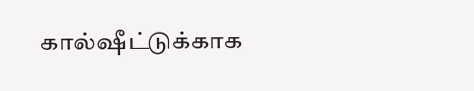கால்ஷீட்டுக்காக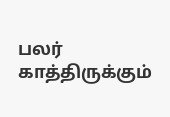பலர் காத்திருக்கும்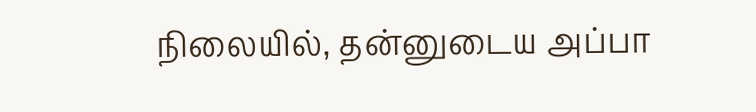நிலையில், தன்னுடைய அப்பா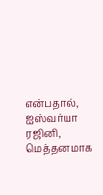என்பதால், ஐஸ்வர்யா ரஜினி, மெத்தனமாக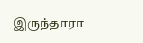இருந்தாரா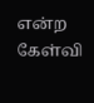என்ற கேள்வி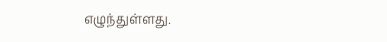எழுந்துள்ளது.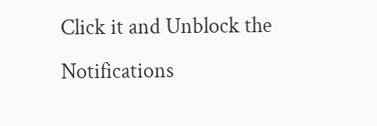Click it and Unblock the Notifications